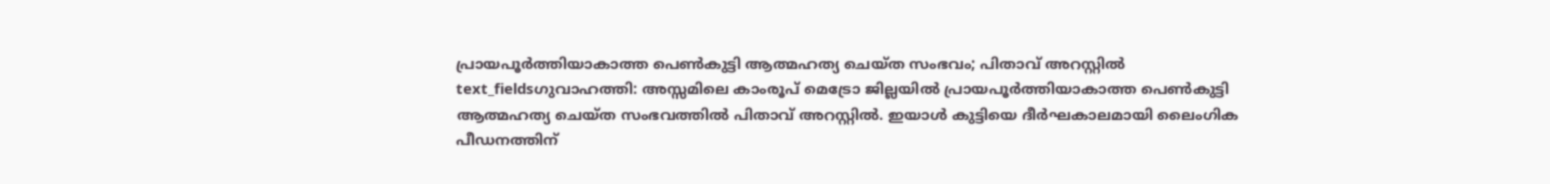പ്രായപൂർത്തിയാകാത്ത പെൺകുട്ടി ആത്മഹത്യ ചെയ്ത സംഭവം; പിതാവ് അറസ്റ്റിൽ
text_fieldsഗുവാഹത്തി: അസ്സമിലെ കാംരൂപ് മെട്രോ ജില്ലയിൽ പ്രായപൂർത്തിയാകാത്ത പെൺകുട്ടി ആത്മഹത്യ ചെയ്ത സംഭവത്തിൽ പിതാവ് അറസ്റ്റിൽ. ഇയാൾ കുട്ടിയെ ദീർഘകാലമായി ലൈംഗിക പീഡനത്തിന്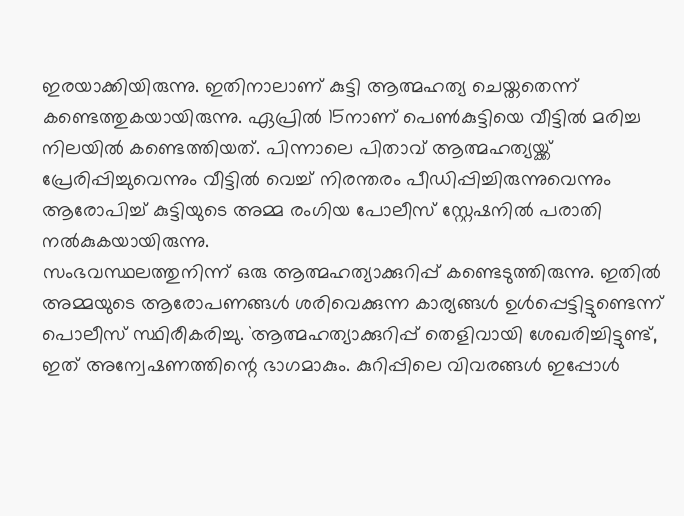ഇരയാക്കിയിരുന്നു. ഇതിനാലാണ് കുട്ടി ആത്മഹത്യ ചെയ്തതെന്ന് കണ്ടെത്തുകയായിരുന്നു. ഏപ്രിൽ 15നാണ് പെൺകുട്ടിയെ വീട്ടിൽ മരിച്ച നിലയിൽ കണ്ടെത്തിയത്. പിന്നാലെ പിതാവ് ആത്മഹത്യയ്ക്ക് പ്രേരിപ്പിച്ചുവെന്നും വീട്ടിൽ വെച്ച് നിരന്തരം പീഡിപ്പിച്ചിരുന്നുവെന്നും ആരോപിച്ച് കുട്ടിയുടെ അമ്മ രംഗിയ പോലീസ് സ്റ്റേഷനിൽ പരാതി നൽകുകയായിരുന്നു.
സംഭവസ്ഥലത്തുനിന്ന് ഒരു ആത്മഹത്യാക്കുറിപ്പ് കണ്ടെടുത്തിരുന്നു. ഇതിൽ അമ്മയുടെ ആരോപണങ്ങൾ ശരിവെക്കുന്ന കാര്യങ്ങൾ ഉൾപ്പെട്ടിട്ടുണ്ടെന്ന് പൊലീസ് സ്ഥിരീകരിച്ചു. `ആത്മഹത്യാക്കുറിപ്പ് തെളിവായി ശേഖരിച്ചിട്ടുണ്ട്, ഇത് അന്വേഷണത്തിന്റെ ഭാഗമാകും. കുറിപ്പിലെ വിവരങ്ങൾ ഇപ്പോൾ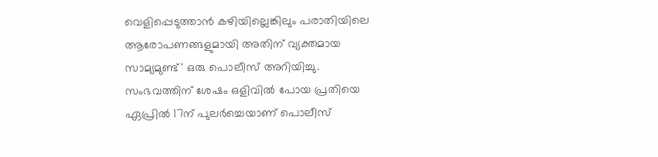വെളിപ്പെടുത്താൻ കഴിയില്ലെങ്കിലും പരാതിയിലെ ആരോപണങ്ങളുമായി അതിന് വ്യക്തമായ സാമ്യമുണ്ട്' ഒരു പൊലീസ് അറിയിച്ചു.
സംഭവത്തിന് ശേഷം ഒളിവിൽ പോയ പ്രതിയെ ഏപ്രിൽ 17ന് പുലർച്ചെയാണ് പൊലീസ്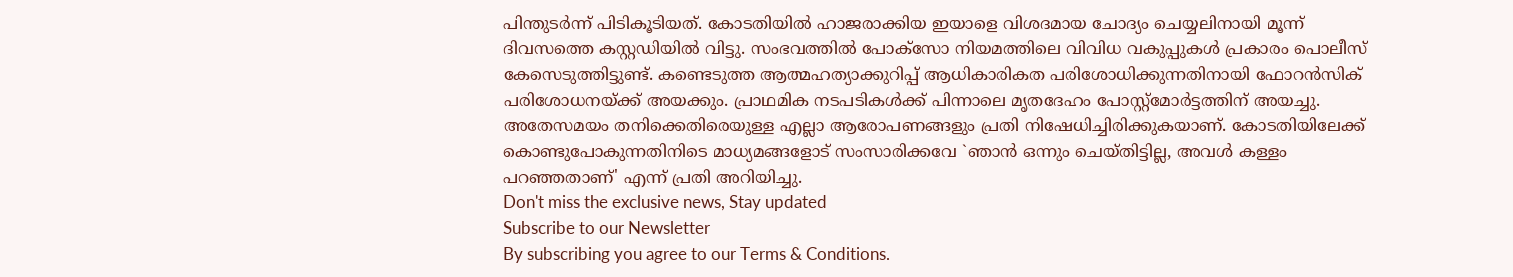പിന്തുടർന്ന് പിടികൂടിയത്. കോടതിയിൽ ഹാജരാക്കിയ ഇയാളെ വിശദമായ ചോദ്യം ചെയ്യലിനായി മൂന്ന് ദിവസത്തെ കസ്റ്റഡിയിൽ വിട്ടു. സംഭവത്തിൽ പോക്സോ നിയമത്തിലെ വിവിധ വകുപ്പുകൾ പ്രകാരം പൊലീസ് കേസെടുത്തിട്ടുണ്ട്. കണ്ടെടുത്ത ആത്മഹത്യാക്കുറിപ്പ് ആധികാരികത പരിശോധിക്കുന്നതിനായി ഫോറൻസിക് പരിശോധനയ്ക്ക് അയക്കും. പ്രാഥമിക നടപടികൾക്ക് പിന്നാലെ മൃതദേഹം പോസ്റ്റ്മോർട്ടത്തിന് അയച്ചു. അതേസമയം തനിക്കെതിരെയുള്ള എല്ലാ ആരോപണങ്ങളും പ്രതി നിഷേധിച്ചിരിക്കുകയാണ്. കോടതിയിലേക്ക് കൊണ്ടുപോകുന്നതിനിടെ മാധ്യമങ്ങളോട് സംസാരിക്കവേ `ഞാൻ ഒന്നും ചെയ്തിട്ടില്ല, അവൾ കള്ളം പറഞ്ഞതാണ്' എന്ന് പ്രതി അറിയിച്ചു.
Don't miss the exclusive news, Stay updated
Subscribe to our Newsletter
By subscribing you agree to our Terms & Conditions.